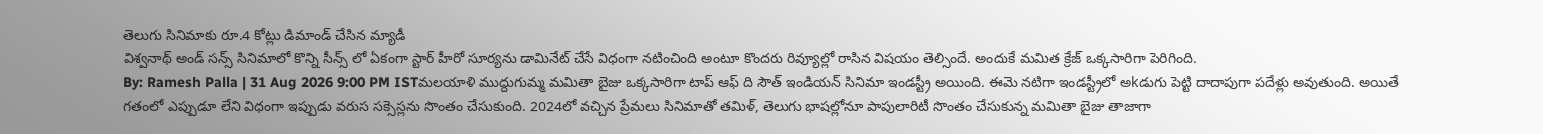తెలుగు సినిమాకు రూ.4 కోట్లు డిమాండ్ చేసిన మ్యాడీ
విశ్వనాథ్ అండ్ సన్స్ సినిమాలో కొన్ని సీన్స్ లో ఏకంగా స్టార్ హీరో సూర్యను డామినేట్ చేసే విధంగా నటించింది అంటూ కొందరు రివ్యూల్లో రాసిన విషయం తెల్సిందే. అందుకే మమిత క్రేజ్ ఒక్కసారిగా పెరిగింది.
By: Ramesh Palla | 31 Aug 2026 9:00 PM ISTమలయాళి ముద్దుగుమ్మ మమితా బైజు ఒక్కసారిగా టాప్ ఆఫ్ ది సౌత్ ఇండియన్ సినిమా ఇండస్ట్రీ అయింది. ఈమె నటిగా ఇండస్ట్రీలో అkడుగు పెట్టి దాదాపుగా పదేళ్లు అవుతుంది. అయితే గతంలో ఎప్పుడూ లేని విధంగా ఇప్పుడు వరుస సక్సెస్లను సొంతం చేసుకుంది. 2024లో వచ్చిన ప్రేమలు సినిమాతో తమిళ్, తెలుగు భాషల్లోనూ పాపులారిటీ సొంతం చేసుకున్న మమితా బైజు తాజాగా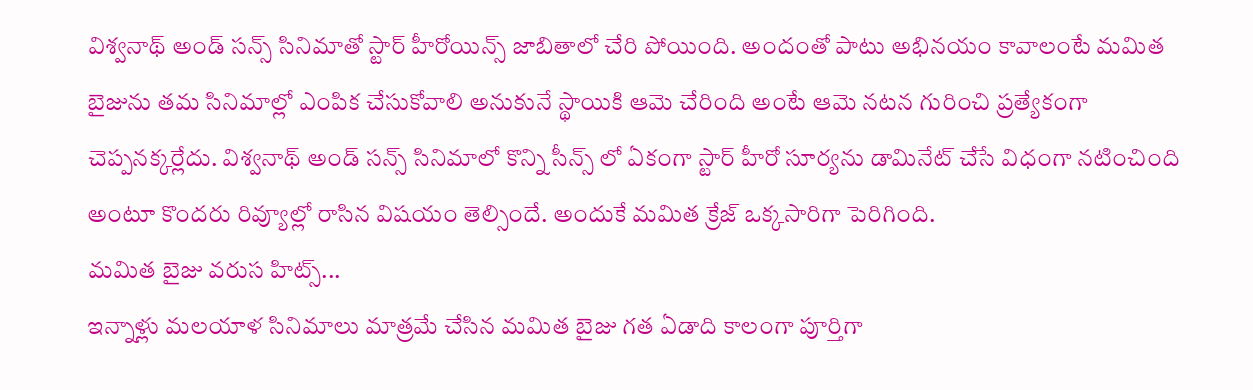విశ్వనాథ్ అండ్ సన్స్ సినిమాతో స్టార్ హీరోయిన్స్ జాబితాలో చేరి పోయింది. అందంతో పాటు అభినయం కావాలంటే మమిత బైజును తమ సినిమాల్లో ఎంపిక చేసుకోవాలి అనుకునే స్థాయికి ఆమె చేరింది అంటే ఆమె నటన గురించి ప్రత్యేకంగా చెప్పనక్కర్లేదు. విశ్వనాథ్ అండ్ సన్స్ సినిమాలో కొన్ని సీన్స్ లో ఏకంగా స్టార్ హీరో సూర్యను డామినేట్ చేసే విధంగా నటించింది అంటూ కొందరు రివ్యూల్లో రాసిన విషయం తెల్సిందే. అందుకే మమిత క్రేజ్ ఒక్కసారిగా పెరిగింది.
మమిత బైజు వరుస హిట్స్...
ఇన్నాళ్లు మలయాళ సినిమాలు మాత్రమే చేసిన మమిత బైజు గత ఏడాది కాలంగా పూర్తిగా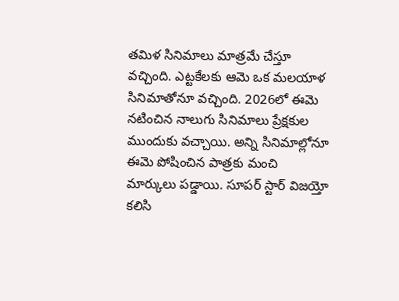తమిళ సినిమాలు మాత్రమే చేస్తూ వచ్చింది. ఎట్టకేలకు ఆమె ఒక మలయాళ సినిమాతోనూ వచ్చింది. 2026లో ఈమె నటించిన నాలుగు సినిమాలు ప్రేక్షకుల ముందుకు వచ్చాయి. అన్ని సినిమాల్లోనూ ఈమె పోషించిన పాత్రకు మంచి మార్కులు పడ్డాయి. సూపర్ స్టార్ విజయ్తో కలిసి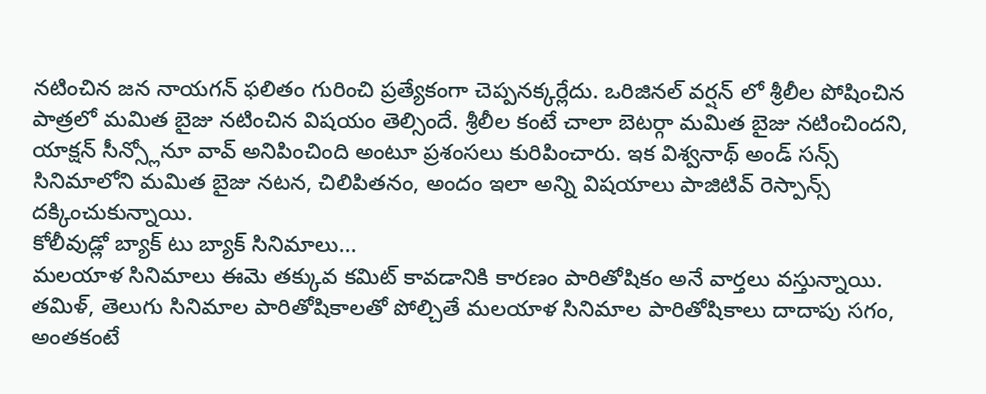నటించిన జన నాయగన్ ఫలితం గురించి ప్రత్యేకంగా చెప్పనక్కర్లేదు. ఒరిజినల్ వర్షన్ లో శ్రీలీల పోషించిన పాత్రలో మమిత బైజు నటించిన విషయం తెల్సిందే. శ్రీలీల కంటే చాలా బెటర్గా మమిత బైజు నటించిందని, యాక్షన్ సీన్స్లోనూ వావ్ అనిపించింది అంటూ ప్రశంసలు కురిపించారు. ఇక విశ్వనాథ్ అండ్ సన్స్ సినిమాలోని మమిత బైజు నటన, చిలిపితనం, అందం ఇలా అన్ని విషయాలు పాజిటివ్ రెస్పాన్స్ దక్కించుకున్నాయి.
కోలీవుడ్లో బ్యాక్ టు బ్యాక్ సినిమాలు...
మలయాళ సినిమాలు ఈమె తక్కువ కమిట్ కావడానికి కారణం పారితోషికం అనే వార్తలు వస్తున్నాయి. తమిళ్, తెలుగు సినిమాల పారితోషికాలతో పోల్చితే మలయాళ సినిమాల పారితోషికాలు దాదాపు సగం, అంతకంటే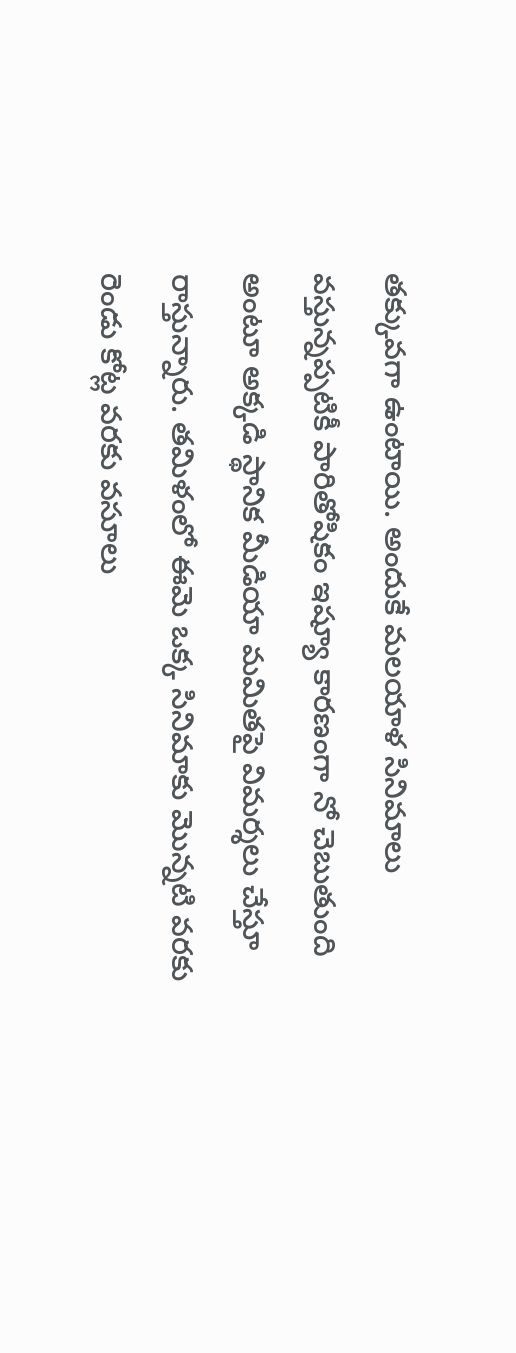తక్కువగా ఉంటాయి. అందుకే మలయాళ సినిమాలు వస్తున్నప్పటికీ పారితోషికం ఇష్యూ కారణంగా నో చెబుతుంది అంటూ అక్కడి స్థానిక మీడియా మమితపై విమర్శలు చేస్తూ రాస్తున్నారు. తమిళంలో ఈమె ఒక్క సినిమాకు మొన్నటి వరకు రెండు కోట్ల వరకు వసూలు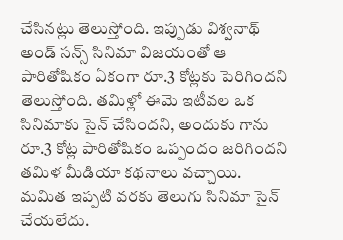చేసినట్లు తెలుస్తోంది. ఇప్పుడు విశ్వనాథ్ అండ్ సన్స్ సినిమా విజయంతో ఆ పారితోషికం ఏకంగా రూ.3 కోట్లకు పెరిగిందని తెలుస్తోంది. తమిళ్లో ఈమె ఇటీవల ఒక సినిమాకు సైన్ చేసిందని, అందుకు గాను రూ.3 కోట్ల పారితోషికం ఒప్పందం జరిగిందని తమిళ మీడియా కథనాలు వచ్చాయి. మమిత ఇప్పటి వరకు తెలుగు సినిమా సైన్ చేయలేదు.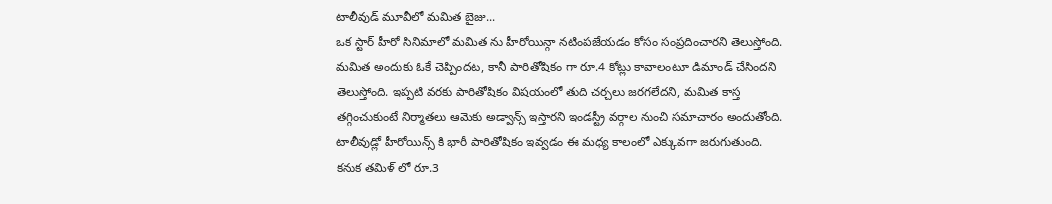టాలీవుడ్ మూవీలో మమిత బైజు...
ఒక స్టార్ హీరో సినిమాలో మమిత ను హీరోయిన్గా నటింపజేయడం కోసం సంప్రదించారని తెలుస్తోంది. మమిత అందుకు ఓకే చెప్పిందట, కానీ పారితోషికం గా రూ.4 కోట్లు కావాలంటూ డిమాండ్ చేసిందని తెలుస్తోంది. ఇప్పటి వరకు పారితోషికం విషయంలో తుది చర్చలు జరగలేదని, మమిత కాస్త తగ్గించుకుంటే నిర్మాతలు ఆమెకు అడ్వాన్స్ ఇస్తారని ఇండస్ట్రీ వర్గాల నుంచి సమాచారం అందుతోంది. టాలీవుడ్లో హీరోయిన్స్ కి భారీ పారితోషికం ఇవ్వడం ఈ మధ్య కాలంలో ఎక్కువగా జరుగుతుంది. కనుక తమిళ్ లో రూ.3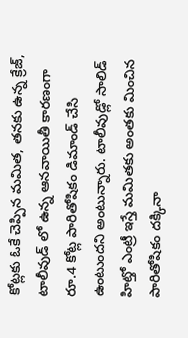కోట్లకు ఓకే చెప్పిన మమిత, తనకు ఉన్న క్రేజ్, టాలీవుడ్ లో ఉన్న ఆనవాయితీ కారణంగా రూ.4 కోట్ల పారితోషికం డిమాండ్ చేసి ఉంటుందని అంటున్నారు. టాలీవుడ్లో సాలిడ్ హిట్తో ఎంట్రీ ఇస్తే మమితకు అంతకు మించిన పారితోషికం దక్కినా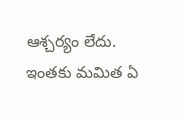ఆశ్చర్యం లేదు. ఇంతకు మమిత ఏ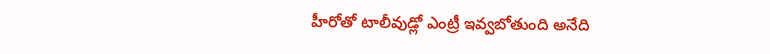హీరోతో టాలీవుడ్లో ఎంట్రీ ఇవ్వబోతుంది అనేది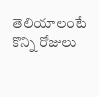తెలియాలంటే కొన్ని రోజులు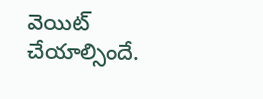వెయిట్ చేయాల్సిందే.